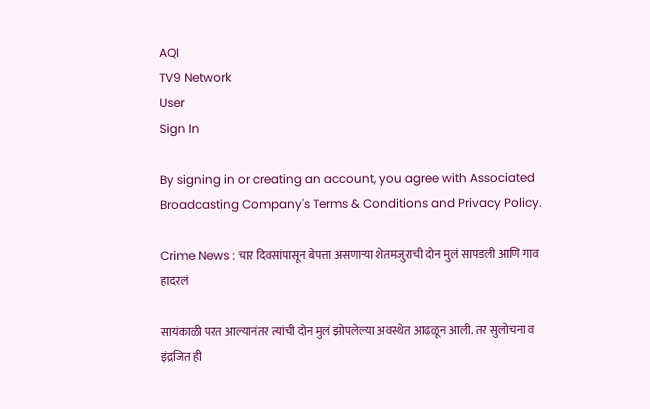AQI
TV9 Network
User
Sign In

By signing in or creating an account, you agree with Associated Broadcasting Company's Terms & Conditions and Privacy Policy.

Crime News : चार दिवसांपासून बेपत्ता असणाऱ्या शेतमजुराची दोन मुलं सापडली आणि गाव हादरलं

सायंकाळी परत आल्यानंतर त्यांची दोन मुलं झोपलेल्या अवस्थेत आढळून आली. तर सुलोचना व इंद्रजित ही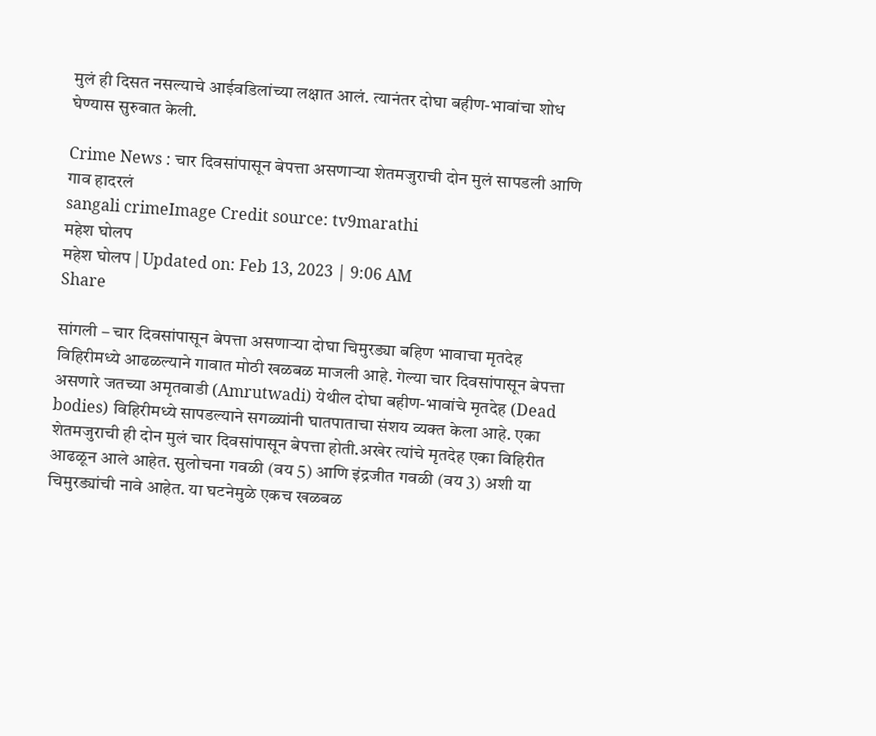मुलं ही दिसत नसल्याचे आईवडिलांच्या लक्षात आलं. त्यानंतर दोघा बहीण-भावांचा शोध घेण्यास सुरुवात केली.

Crime News : चार दिवसांपासून बेपत्ता असणाऱ्या शेतमजुराची दोन मुलं सापडली आणि गाव हादरलं
sangali crimeImage Credit source: tv9marathi
महेश घोलप
महेश घोलप | Updated on: Feb 13, 2023 | 9:06 AM
Share

सांगली – चार दिवसांपासून बेपत्ता असणाऱ्या दोघा चिमुरड्या बहिण भावाचा मृतदेह विहिरीमध्ये आढळल्याने गावात मोठी खळबळ माजली आहे. गेल्या चार दिवसांपासून बेपत्ता असणारे जतच्या अमृतवाडी (Amrutwadi) येथील दोघा बहीण-भावांचे मृतदेह (Dead bodies) विहिरीमध्ये सापडल्याने सगळ्यांनी घातपाताचा संशय व्यक्त केला आहे. एका शेतमजुराची ही दोन मुलं चार दिवसांपासून बेपत्ता होती.अखेर त्यांचे मृतदेह एका विहिरीत आढळून आले आहेत. सुलोचना गवळी (वय 5) आणि इंद्रजीत गवळी (वय 3) अशी या चिमुरड्यांची नावे आहेत. या घटनेमुळे एकच खळबळ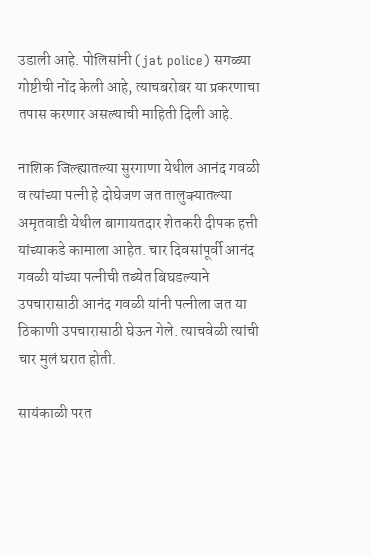उडाली आहे. पोलिसांनी (jat police) सगळ्या गोष्टीची नोंद केली आहे, त्याचबरोबर या प्रकरणाचा तपास करणार असल्याची माहिती दिली आहे.

नाशिक जिल्ह्यातल्या सुरगाणा येथील आनंद गवळी व त्यांच्या पत्नी हे दोघेजण जत तालुक्यातल्या अमृतवाडी येथील बागायतदार शेतकरी दीपक हत्ती यांच्याकडे कामाला आहेत. चार दिवसांपूर्वी आनंद गवळी यांच्या पत्नीची तब्येत बिघडल्याने उपचारासाठी आनंद गवळी यांनी पत्नीला जत या ठिकाणी उपचारासाठी घेऊन गेले. त्याचवेळी त्यांची चार मुलं घरात होती.

सायंकाळी परत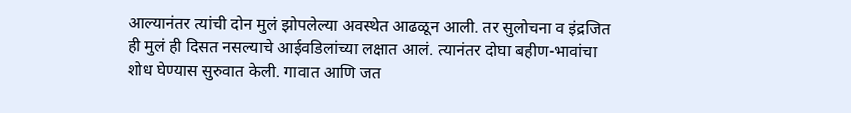आल्यानंतर त्यांची दोन मुलं झोपलेल्या अवस्थेत आढळून आली. तर सुलोचना व इंद्रजित ही मुलं ही दिसत नसल्याचे आईवडिलांच्या लक्षात आलं. त्यानंतर दोघा बहीण-भावांचा शोध घेण्यास सुरुवात केली. गावात आणि जत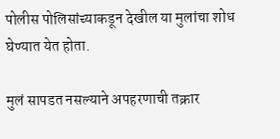पोलीस पोलिसांच्याकडून देखील या मुलांचा शोध घेण्यात येत होता.

मुलं सापडत नसल्याने अपहरणाची तक्रार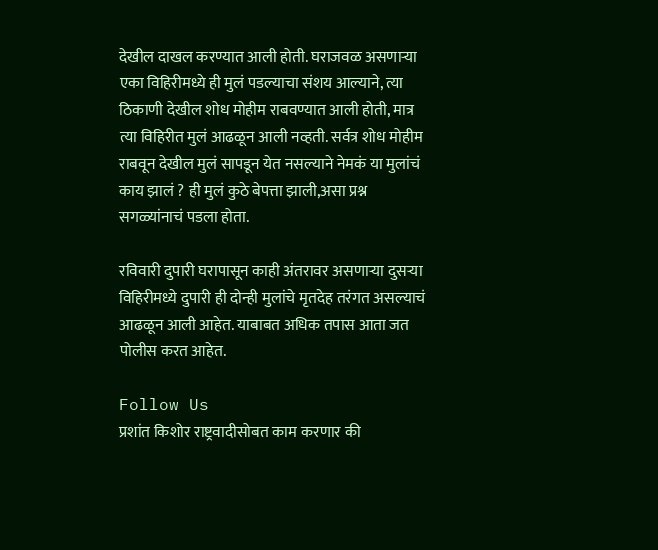देखील दाखल करण्यात आली होती. घराजवळ असणाऱ्या एका विहिरीमध्ये ही मुलं पडल्याचा संशय आल्याने, त्या ठिकाणी देखील शोध मोहीम राबवण्यात आली होती, मात्र त्या विहिरीत मुलं आढळून आली नव्हती. सर्वत्र शोध मोहीम राबवून देखील मुलं सापडून येत नसल्याने नेमकं या मुलांचं काय झालं ? ही मुलं कुठे बेपत्ता झाली,असा प्रश्न सगळ्यांनाचं पडला होता.

रविवारी दुपारी घरापासून काही अंतरावर असणाऱ्या दुसऱ्या विहिरीमध्ये दुपारी ही दोन्ही मुलांचे मृतदेह तरंगत असल्याचं आढळून आली आहेत. याबाबत अधिक तपास आता जत पोलीस करत आहेत.

Follow Us
प्रशांत किशोर राष्ट्रवादीसोबत काम करणार की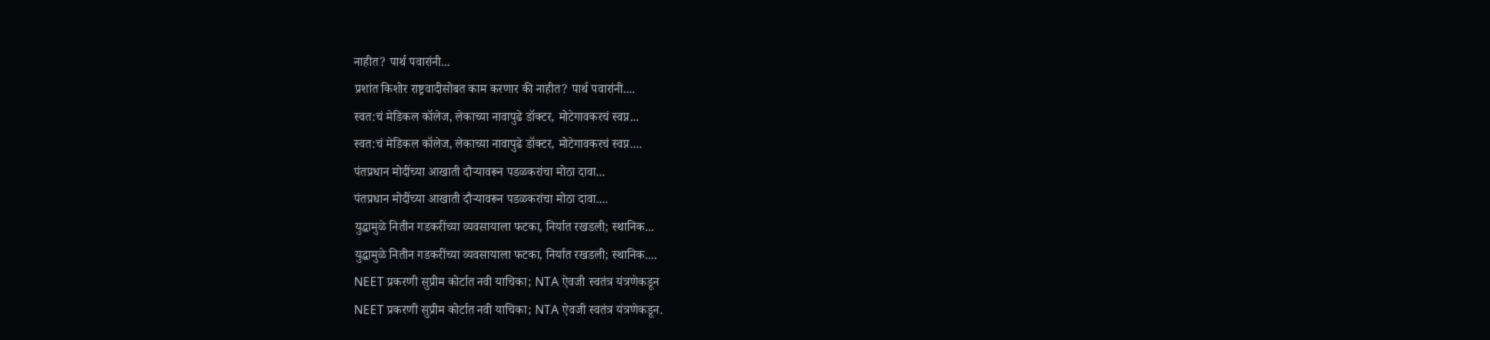नाहीत? पार्थ पवारांनी...
प्रशांत किशोर राष्ट्रवादीसोबत काम करणार की नाहीत? पार्थ पवारांनी....
स्वत:चं मेडिकल कॉलेज, लेकाच्या नावापुढे डॉक्टर, मोटेगावकरचं स्वप्न...
स्वत:चं मेडिकल कॉलेज, लेकाच्या नावापुढे डॉक्टर, मोटेगावकरचं स्वप्न....
पंतप्रधान मोदींच्या आखाती दौऱ्यावरून पडळकरांचा मोठा दावा...
पंतप्रधान मोदींच्या आखाती दौऱ्यावरून पडळकरांचा मोठा दावा....
युद्धामुळे नितीन गडकरींच्या व्यवसायाला फटका, निर्यात रखडली; स्थानिक...
युद्धामुळे नितीन गडकरींच्या व्यवसायाला फटका, निर्यात रखडली; स्थानिक....
NEET प्रकरणी सुप्रीम कोर्टात नवी याचिका; NTA ऐवजी स्वतंत्र यंत्रणेकडून
NEET प्रकरणी सुप्रीम कोर्टात नवी याचिका; NTA ऐवजी स्वतंत्र यंत्रणेकडून.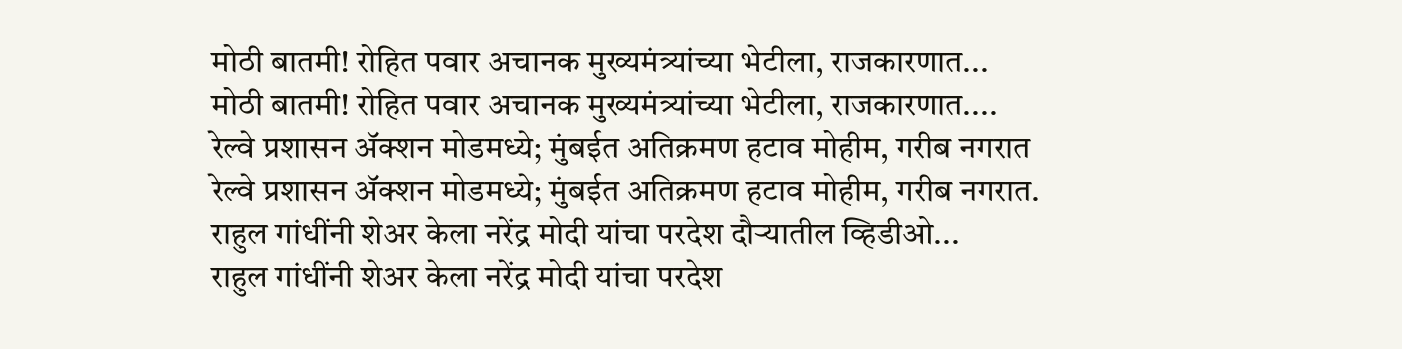मोठी बातमी! रोहित पवार अचानक मुख्यमंत्र्यांच्या भेटीला, राजकारणात...
मोठी बातमी! रोहित पवार अचानक मुख्यमंत्र्यांच्या भेटीला, राजकारणात....
रेल्वे प्रशासन ॲक्शन मोडमध्ये; मुंबईत अतिक्रमण हटाव मोहीम, गरीब नगरात
रेल्वे प्रशासन ॲक्शन मोडमध्ये; मुंबईत अतिक्रमण हटाव मोहीम, गरीब नगरात.
राहुल गांधींनी शेअर केला नरेंद्र मोदी यांचा परदेश दौऱ्यातील व्हिडीओ...
राहुल गांधींनी शेअर केला नरेंद्र मोदी यांचा परदेश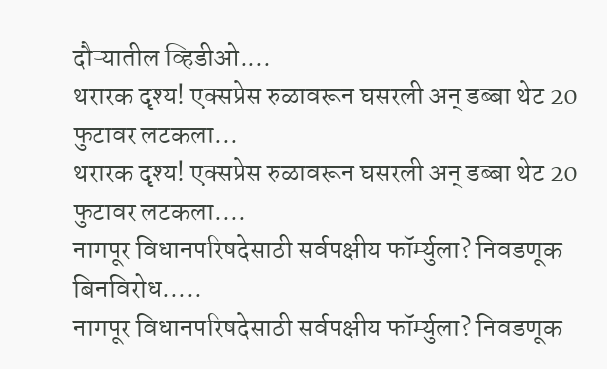दौऱ्यातील व्हिडीओ....
थरारक दृश्य! एक्सप्रेस रुळावरून घसरली अन् डब्बा थेट 20 फुटावर लटकला...
थरारक दृश्य! एक्सप्रेस रुळावरून घसरली अन् डब्बा थेट 20 फुटावर लटकला....
नागपूर विधानपरिषदेसाठी सर्वपक्षीय फॉर्म्युला? निवडणूक बिनविरोध.....
नागपूर विधानपरिषदेसाठी सर्वपक्षीय फॉर्म्युला? निवडणूक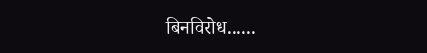बिनविरोध......